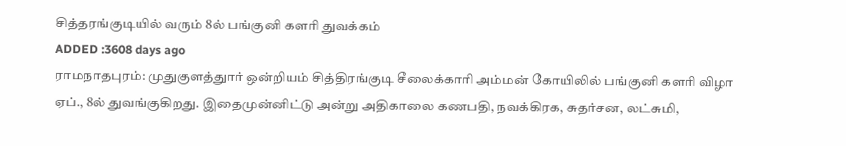சித்தரங்குடியில் வரும் 8ல் பங்குனி களரி துவக்கம்
ADDED :3608 days ago
ராமநாதபுரம்: முதுகுளத்துார் ஒன்றியம் சித்திரங்குடி சீலைக்காரி அம்மன் கோயிலில் பங்குனி களரி விழா ஏப்., 8ல் துவங்குகிறது. இதைமுன்னிட்டு அன்று அதிகாலை கணபதி, நவக்கிரக, சுதர்சன, லட்சுமி,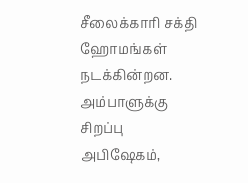சீலைக்காரி சக்தி ஹோமங்கள் நடக்கின்றன. அம்பாளுக்கு சிறப்பு அபிஷேகம்,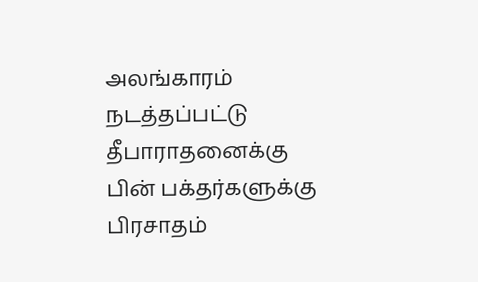அலங்காரம் நடத்தப்பட்டு தீபாராதனைக்கு பின் பக்தர்களுக்கு பிரசாதம்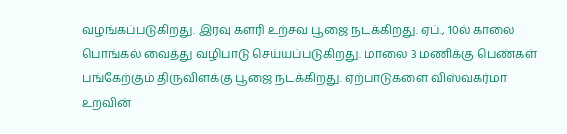வழங்கப்படுகிறது. இரவு களரி உற்சவ பூஜை நடக்கிறது. ஏப்., 10ல் காலை பொங்கல் வைத்து வழிபாடு செய்யப்படுகிறது. மாலை 3 மணிக்கு பெண்கள் பங்கேற்கும் திருவிளக்கு பூஜை நடக்கிறது. ஏற்பாடுகளை விஸ்வகர்மா உறவின்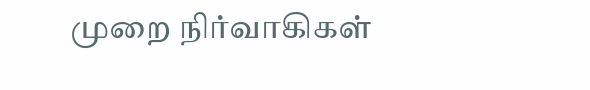முறை நிர்வாகிகள்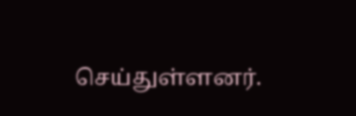செய்துள்ளனர்.